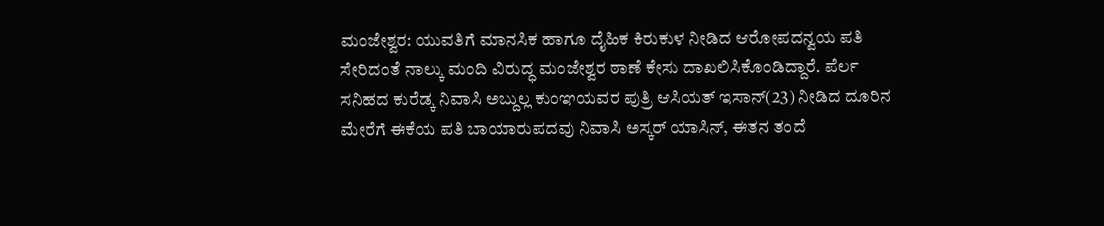ಮಂಜೇಶ್ವರ: ಯುವತಿಗೆ ಮಾನಸಿಕ ಹಾಗೂ ದೈಹಿಕ ಕಿರುಕುಳ ನೀಡಿದ ಆರೋಪದನ್ವಯ ಪತಿ ಸೇರಿದಂತೆ ನಾಲ್ಕು ಮಂದಿ ವಿರುದ್ಧ ಮಂಜೇಶ್ವರ ಠಾಣೆ ಕೇಸು ದಾಖಲಿಸಿಕೊಂಡಿದ್ದಾರೆ. ಪೆರ್ಲ ಸನಿಹದ ಕುರೆಡ್ಕ ನಿವಾಸಿ ಅಬ್ದುಲ್ಲ ಕುಂಞಯವರ ಪುತ್ರಿ ಆಸಿಯತ್ ಇಸಾನ್(23) ನೀಡಿದ ದೂರಿನ ಮೇರೆಗೆ ಈಕೆಯ ಪತಿ ಬಾಯಾರುಪದವು ನಿವಾಸಿ ಅಸ್ಕರ್ ಯಾಸಿನ್, ಈತನ ತಂದೆ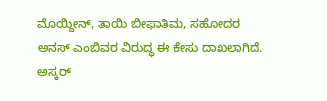ಮೊಯ್ದೀನ್, ತಾಯಿ ಬೀಫಾತಿಮ, ಸಹೋದರ ಅನಸ್ ಎಂಬಿವರ ವಿರುದ್ಧ ಈ ಕೇಸು ದಾಖಲಾಗಿದೆ.
ಅಸ್ಕರ್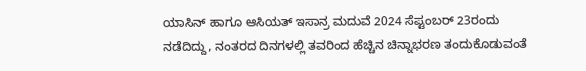ಯಾಸಿನ್ ಹಾಗೂ ಆಸಿಯತ್ ಇಸಾನ್ರ ಮದುವೆ 2024 ಸೆಪ್ಟಂಬರ್ 23ರಂದು ನಡೆದಿದ್ದು, ನಂತರದ ದಿನಗಳಲ್ಲಿ ತವರಿಂದ ಹೆಚ್ಚಿನ ಚಿನ್ನಾಭರಣ ತಂದುಕೊಡುವಂತೆ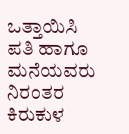ಒತ್ತಾಯಿಸಿ ಪತಿ ಹಾಗೂ ಮನೆಯವರು ನಿರಂತರ ಕಿರುಕುಳ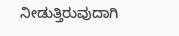ನೀಡುತ್ತಿರುವುದಾಗಿ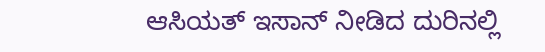ಆಸಿಯತ್ ಇಸಾನ್ ನೀಡಿದ ದುರಿನಲ್ಲಿ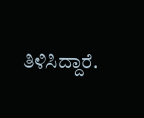ತಿಳಿಸಿದ್ದಾರೆ.